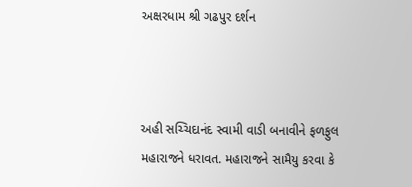અક્ષરધામ શ્રી ગઢપુર દર્શન



અહી સચ્ચિદાનંદ સ્‍વામી વાડી બનાવીને ફળફુલ મહારાજને ધરાવત. મહારાજને સામૈયુ કરવા કે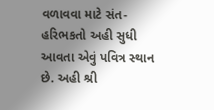વળાવવા માટે સંત-હરિભકતો અહી સુધી આવતા એવું પવિત્ર સ્‍થાન છે. અહી શ્રી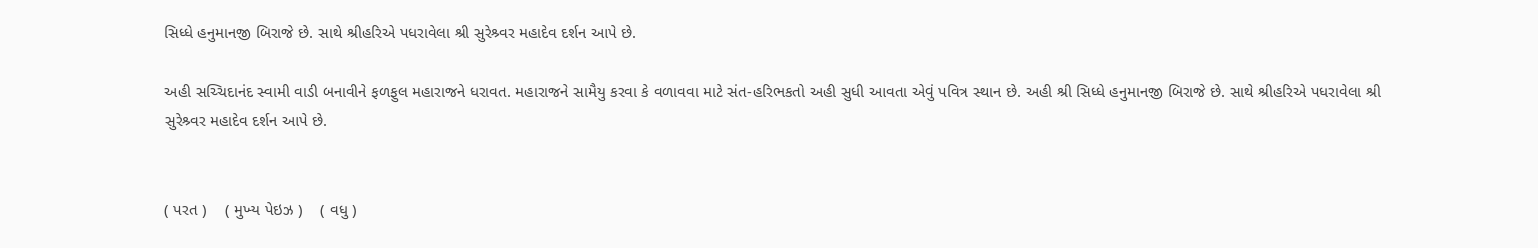સિધ્‍ધે હનુમાનજી બિરાજે છે. સાથે શ્રીહરિએ પધરાવેલા શ્રી સુરેશ્ર્વર મહાદેવ દર્શન આપે છે.

અહી સચ્ચિદાનંદ સ્‍વામી વાડી બનાવીને ફળફુલ મહારાજને ધરાવત. મહારાજને સામૈયુ કરવા કે વળાવવા માટે સંત-હરિભકતો અહી સુધી આવતા એવું પવિત્ર સ્‍થાન છે. અહી શ્રી સિધ્‍ધે હનુમાનજી બિરાજે છે. સાથે શ્રીહરિએ પધરાવેલા શ્રી સુરેશ્ર્વર મહાદેવ દર્શન આપે છે.


( પરત )    ( મુખ્‍ય પેઇઝ )    ( વધુ )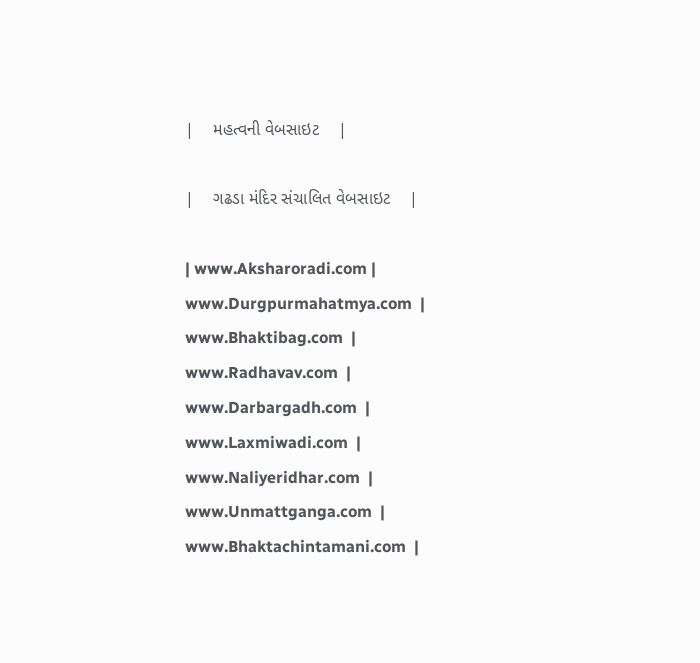|    મહત્‍વની વેબસાઇટ    |

|    ગઢડા મંદિર સંચાલિત વેબસાઇટ    |

| www.Aksharoradi.com | www.Durgpurmahatmya.com  | www.Bhaktibag.com  | www.Radhavav.com  |
www.Darbargadh.com  | www.Laxmiwadi.com  | www.Naliyeridhar.com  | www.Unmattganga.com  |
www.Bhaktachintamani.com  |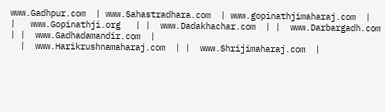www.Gadhpur.com  | www.Sahastradhara.com  | www.gopinathjimaharaj.com  |
|   www.Gopinathji.org   | |  www.Dadakhachar.com  | |  www.Darbargadh.com  | |  www.Gadhadamandir.com  |
  |  www.Harikrushnamaharaj.com  | |  www.Shrijimaharaj.com  |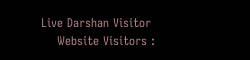Live Darshan Visitor
    Website Visitors :